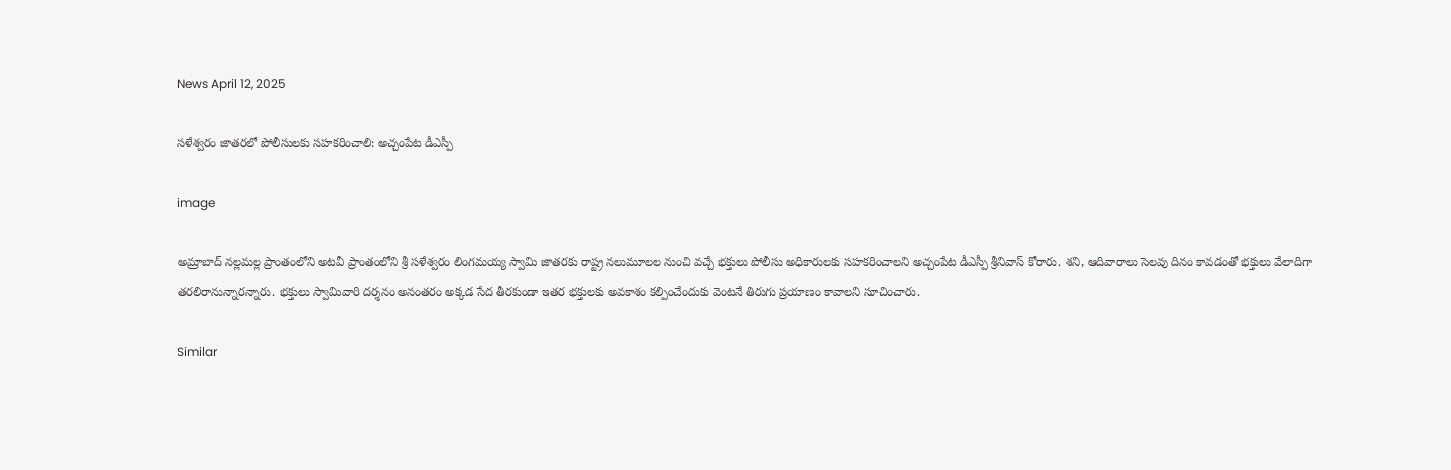News April 12, 2025

సళేశ్వరం జాతరలో పోలీసులకు సహకరించాలి: అచ్చంపేట డీఎస్పీ

image

అమ్రాబాద్ నల్లమల్ల ప్రాంతంలోని అటవీ ప్రాంతంలోని శ్రీ సళేశ్వరం లింగమయ్య స్వామి జాతరకు రాష్ట్ర నలుమూలల నుంచి వచ్చే భక్తులు పోలీసు అధికారులకు సహకరించాలని అచ్చంపేట డీఎస్పీ శ్రీనివాస్ కోరారు. శని, ఆదివారాలు సెలవు దినం కావడంతో భక్తులు వేలాదిగా తరలిరానున్నారన్నారు. భక్తులు స్వామివారి దర్శనం అనంతరం అక్కడ సేద తీరకుండా ఇతర భక్తులకు అవకాశం కల్పించేందుకు వెంటనే తిరుగు ప్రయాణం కావాలని సూచించారు.

Similar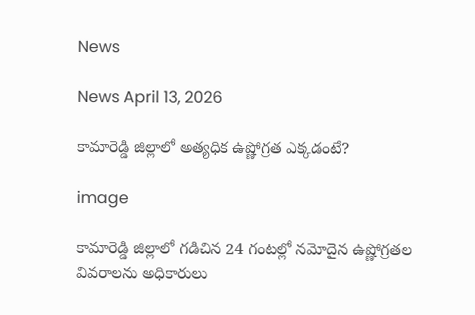News

News April 13, 2026

కామారెడ్డి జిల్లాలో అత్యధిక ఉష్ణోగ్రత ఎక్కడంటే?

image

కామారెడ్డి జిల్లాలో గడిచిన 24 గంటల్లో నమోదైన ఉష్ణోగ్రతల వివరాలను అధికారులు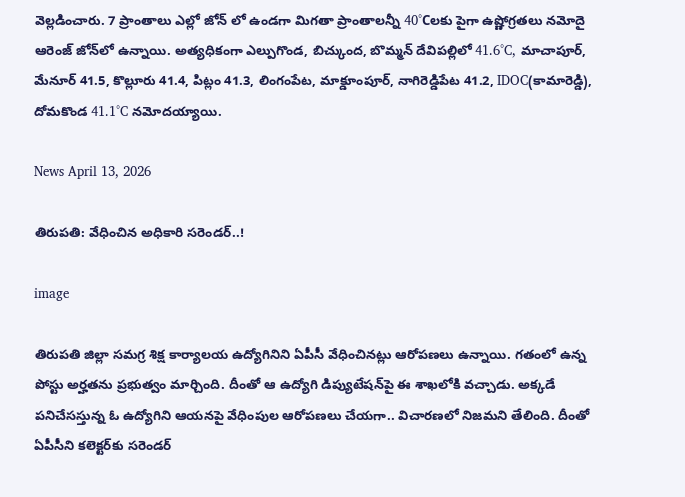వెల్లడించారు. 7 ప్రాంతాలు ఎల్లో జోన్ లో ఉండగా మిగతా ప్రాంతాలన్నీ 40°Cలకు పైగా ఉష్ణోగ్రతలు నమోదై ఆరెంజ్ జోన్‌లో ఉన్నాయి. అత్యధికంగా ఎల్పుగొండ, బిచ్కుంద, బొమ్మన్ దేవిపల్లిలో 41.6°C, మాచాపూర్, మేనూర్ 41.5, కొల్లూరు 41.4, పిట్లం 41.3, లింగంపేట, మాక్డూంపూర్, నాగిరెడ్డిపేట 41.2, IDOC(కామారెడ్డి), దోమకొండ 41.1°C నమోదయ్యాయి.

News April 13, 2026

తిరుపతి: వేధించిన అధికారి సరెండర్..!

image

తిరుపతి జిల్లా సమగ్ర శిక్ష కార్యాలయ ఉద్యోగినిని ఏపీసీ వేధించినట్లు ఆరోపణలు ఉన్నాయి. గతంలో ఉన్న పోస్టు అర్హతను ప్రభుత్వం మార్చింది. దీంతో ఆ ఉద్యోగి డిప్యుటేషన్‌పై ఈ శాఖలోకి వచ్చాడు. అక్కడే పనిచేసస్తున్న ఓ ఉద్యోగిని ఆయనపై వేధింపుల ఆరోపణలు చేయగా.. విచారణలో నిజమని తేలింది. దీంతో ఏపీసీని కలెక్టర్‌‌కు సరెండర్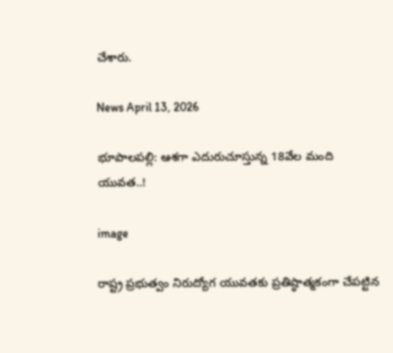చేశారు.

News April 13, 2026

భూపాలపల్లి: ఆశగా ఎదురుచూస్తున్న 18వేల మంది యువత..!

image

రాష్ట్ర ప్రభుత్వం నిరుద్యోగ యువతకు ప్రతిష్ఠాత్మకంగా చేపట్టిన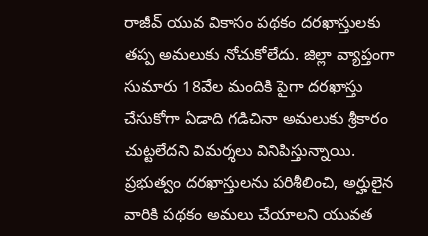రాజీవ్ యువ వికాసం పథకం దరఖాస్తులకు తప్ప అమలుకు నోచుకోలేదు. జిల్లా వ్యాప్తంగా సుమారు 18వేల మందికి పైగా దరఖాస్తు చేసుకోగా ఏడాది గడిచినా అమలుకు శ్రీకారం చుట్టలేదని విమర్శలు వినిపిస్తున్నాయి. ప్రభుత్వం దరఖాస్తులను పరిశీలించి, అర్హులైన వారికి పథకం అమలు చేయాలని యువత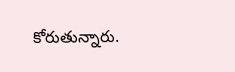కోరుతున్నారు.